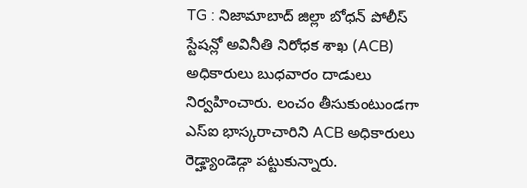TG : నిజామాబాద్ జిల్లా బోధన్ పోలీస్ స్టేషన్లో అవినీతి నిరోధక శాఖ (ACB) అధికారులు బుధవారం దాడులు నిర్వహించారు. లంచం తీసుకుంటుండగా ఎస్ఐ భాస్కరాచారిని ACB అధికారులు రెడ్హ్యాండెడ్గా పట్టుకున్నారు.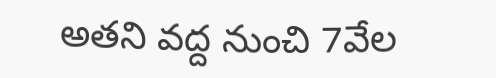అతని వద్ద నుంచి 7వేల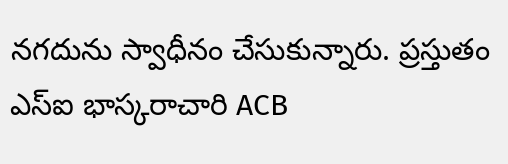నగదును స్వాధీనం చేసుకున్నారు. ప్రస్తుతం ఎస్ఐ భాస్కరాచారి ACB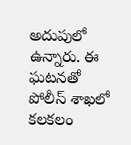అదుపులో ఉన్నారు. ఈ ఘటనతో పోలీస్ శాఖలో కలకలం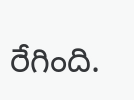రేగింది.